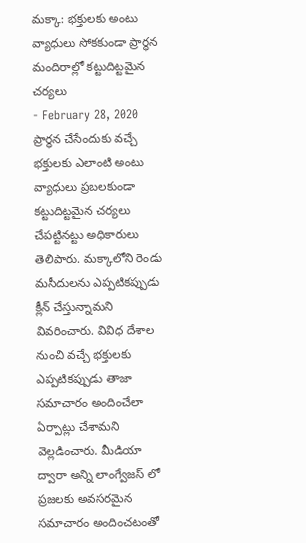మక్కా: భక్తులకు అంటు వ్యాధులు సోకకుండా ప్రార్ధన మందిరాల్లో కట్టుదిట్టమైన చర్యలు
- February 28, 2020
ప్రార్ధన చేసేందుకు వచ్చే భక్తులకు ఎలాంటి అంటు వ్యాధులు ప్రబలకుండా కట్టుదిట్టమైన చర్యలు చేపట్టినట్టు అధికారులు తెలిపారు. మక్కాలోని రెండు మసీదులను ఎప్పటికప్పుడు క్లీన్ చేస్తున్నామని వివరించారు. వివిధ దేశాల నుంచి వచ్చే భక్తులకు ఎప్పటికప్పుడు తాజా సమాచారం అందించేలా ఏర్పాట్లు చేశామని వెల్లడించారు. మీడియా ద్వారా అన్ని లాంగ్వేజస్ లో ప్రజలకు అవసరమైన సమాచారం అందించటంతో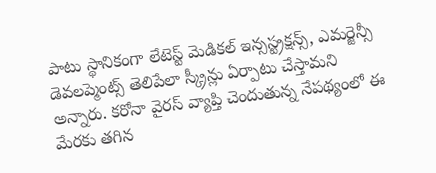పాటు స్థానికంగా లేటెస్ట్ మెడికల్ ఇన్సస్ట్రక్షన్స్, ఎమర్జెన్సీ డెవలప్మెంట్స్ తెలిపేలా స్క్రీన్లు ఏర్పాటు చేస్తామని అన్నారు. కరోనా వైరస్ వ్యాప్తి చెందుతున్న నేపథ్యంలో ఈ మేరకు తగిన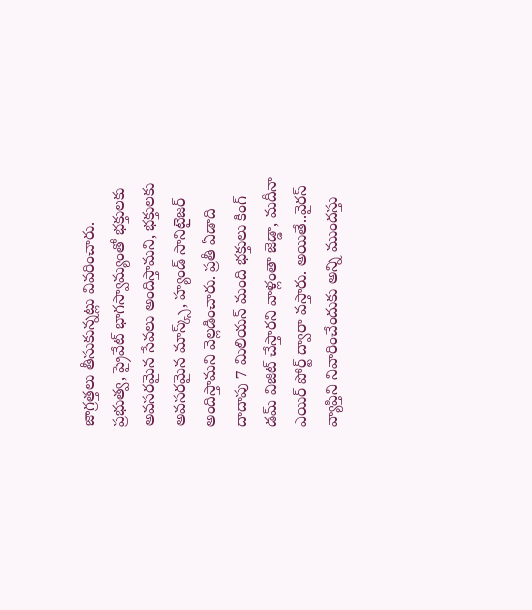జాగ్రత్తలు తీసుకున్నట్లు వివరించారు. ప్రభుత్వ, ప్రైవేట్ భాగస్వామ్యంతో భక్తులకు అవసరమైన సేవలు అందిస్తామని, భక్తులకు అవసరమైన మాస్క్స్, హ్యండ్ సానిటైజర్ అందిస్తామని వెల్లడించారు. ప్రతీ ఏడాది దాదాపు 7 మిలియన్ మంది భక్తులు కింగ్ డమ్ విజిట్ చేస్తారని వాళ్లంతా జెడ్డా, మదీనా ఎయిర్ పోర్ట్ ద్వారా వస్తారు. అయితే..వైరస్ వ్యాప్తిని నివారించేందుకు అన్ని ముందస్తు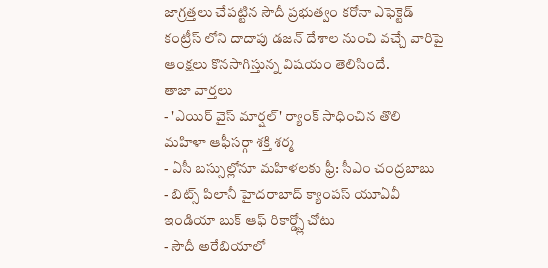జాగ్రత్తలు చేపట్టిన సౌదీ ప్రభుత్వం కరోనా ఎఫెక్టెడ్ కంట్రీస్ లోని దాదాపు డజన్ దేశాల నుంచి వచ్చే వారిపై ఆంక్షలు కొనసాగిస్తున్న విషయం తెలిసిందే.
తాజా వార్తలు
- 'ఎయిర్ వైస్ మార్షల్' ర్యాంక్ సాధించిన తొలి మహిళా ఆఫీసర్గా శక్తి శర్మ
- ఏసీ బస్సుల్లోనూ మహిళలకు ఫ్రీ: సీఎం చంద్రబాబు
- బిట్స్ పిలానీ హైదరాబాద్ క్యాంపస్ యూఏవీ ఇండియా బుక్ ఆఫ్ రికార్డ్స్లో చోటు
- సౌదీ అరేబియాలో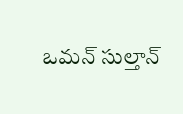ఒమన్ సుల్తాన్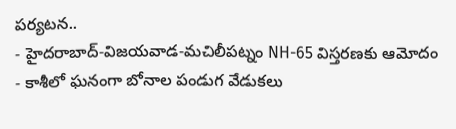పర్యటన..
- హైదరాబాద్-విజయవాడ-మచిలీపట్నం NH-65 విస్తరణకు ఆమోదం
- కాశీలో ఘనంగా బోనాల పండుగ వేడుకలు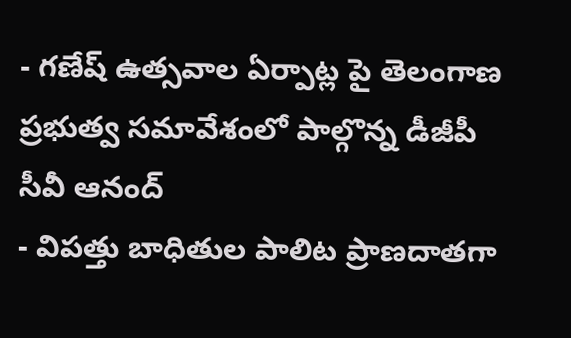- గణేష్ ఉత్సవాల ఏర్పాట్ల పై తెలంగాణ ప్రభుత్వ సమావేశంలో పాల్గొన్న డీజీపీ సీవీ ఆనంద్
- విపత్తు బాధితుల పాలిట ప్రాణదాతగా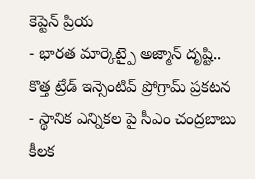కెప్టెన్ ప్రియ
- భారత మార్కెట్పై అజ్మాన్ దృష్టి.. కొత్త ట్రేడ్ ఇన్సెంటివ్ ప్రోగ్రామ్ ప్రకటన
- స్థానిక ఎన్నికల పై సీఎం చంద్రబాబు కీలక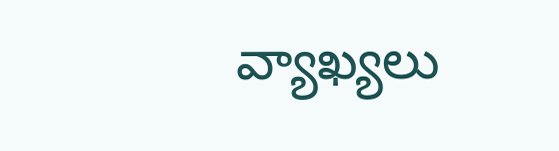వ్యాఖ్యలు